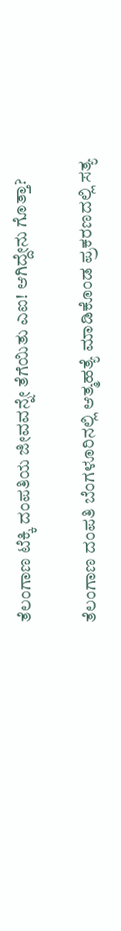ತೆಲಂಗಾಣ ಟೆಕ್ಕಿ ದಂಪತಿಯ ಜೀವವನ್ನೇ ತೆಗೆಯಿತು ಎಐ! ಆಗಿದ್ದೇನು ಗೊತ್ತಾ?

ತೆಲಂಗಾಣ ದಂಪತಿ ಬೆಂಗಳೂರಿನಲ್ಲಿ ಆತ್ಮಹತ್ಯೆ ಮಾಡಿಕೊಂಡ ಪ್ರಕರಣದಲ್ಲಿ ಸತ್ಯ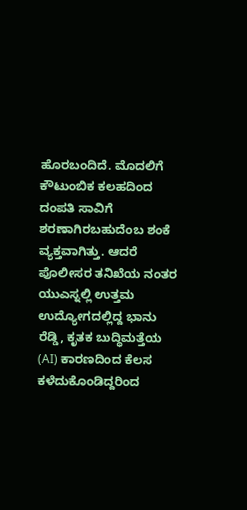ಹೊರಬಂದಿದೆ. ಮೊದಲಿಗೆ ಕೌಟುಂಬಿಕ ಕಲಹದಿಂದ ದಂಪತಿ ಸಾವಿಗೆ ಶರಣಾಗಿರಬಹುದೆಂಬ ಶಂಕೆ ವ್ಯಕ್ತವಾಗಿತ್ತು. ಆದರೆ ಪೊಲೀಸರ ತನಿಖೆಯ ನಂತರ ಯುಎಸ್ನಲ್ಲಿ ಉತ್ತಮ ಉದ್ಯೋಗದಲ್ಲಿದ್ದ ಭಾನು ರೆಡ್ಡಿ, ಕೃತಕ ಬುದ್ಧಿಮತ್ತೆಯ (AI) ಕಾರಣದಿಂದ ಕೆಲಸ ಕಳೆದುಕೊಂಡಿದ್ದರಿಂದ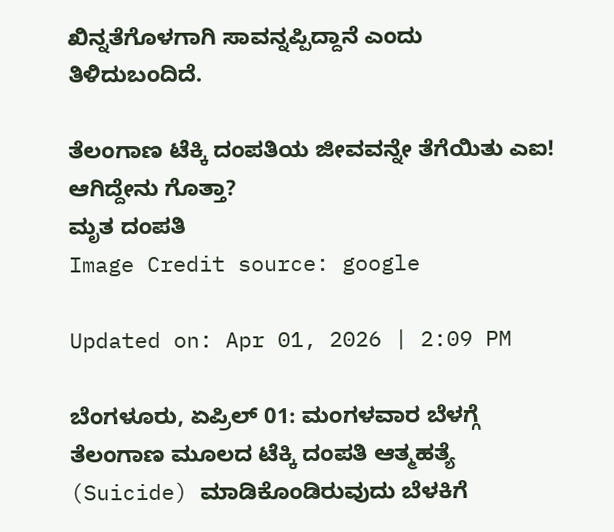ಖಿನ್ನತೆಗೊಳಗಾಗಿ ಸಾವನ್ನಪ್ಪಿದ್ದಾನೆ ಎಂದು ತಿಳಿದುಬಂದಿದೆ.

ತೆಲಂಗಾಣ ಟೆಕ್ಕಿ ದಂಪತಿಯ ಜೀವವನ್ನೇ ತೆಗೆಯಿತು ಎಐ! ಆಗಿದ್ದೇನು ಗೊತ್ತಾ?
ಮೃತ ದಂಪತಿ
Image Credit source: google

Updated on: Apr 01, 2026 | 2:09 PM

ಬೆಂಗಳೂರು, ಏಪ್ರಿಲ್ 01: ಮಂಗಳವಾರ ಬೆಳಗ್ಗೆ ತೆಲಂಗಾಣ ಮೂಲದ ಟೆಕ್ಕಿ ದಂಪತಿ ಆತ್ಮಹತ್ಯೆ (Suicide) ಮಾಡಿಕೊಂಡಿರುವುದು ಬೆಳಕಿಗೆ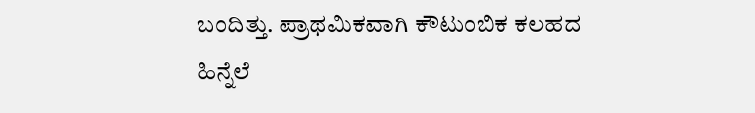ಬಂದಿತ್ತು. ಪ್ರಾಥಮಿಕವಾಗಿ ಕೌಟುಂಬಿಕ ಕಲಹದ ಹಿನ್ನೆಲೆ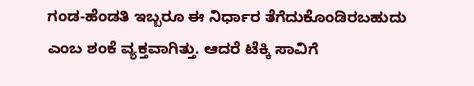ಗಂಡ-ಹೆಂಡತಿ ಇಬ್ಬರೂ ಈ ನಿರ್ಧಾರ ತೆಗೆದುಕೊಂಡಿರಬಹುದು ಎಂಬ ಶಂಕೆ ವ್ಯಕ್ತವಾಗಿತ್ತು. ಆದರೆ ಟೆಕ್ಕಿ ಸಾವಿಗೆ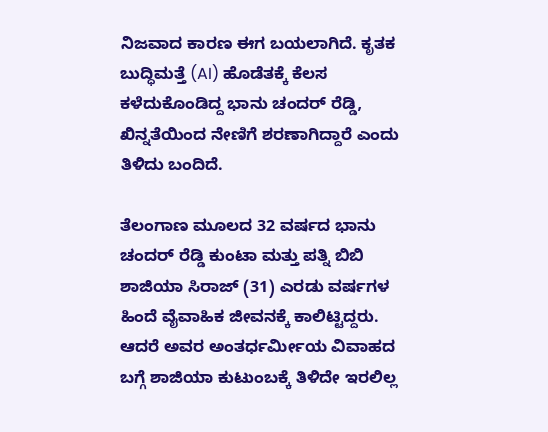ನಿಜವಾದ ಕಾರಣ ಈಗ ಬಯಲಾಗಿದೆ. ಕೃತಕ ಬುದ್ಧಿಮತ್ತೆ (AI) ಹೊಡೆತಕ್ಕೆ ಕೆಲಸ ಕಳೆದುಕೊಂಡಿದ್ದ ಭಾನು ಚಂದರ್ ರೆಡ್ಡಿ, ಖಿನ್ನತೆಯಿಂದ ನೇಣಿಗೆ ಶರಣಾಗಿದ್ದಾರೆ ಎಂದು ತಿಳಿದು ಬಂದಿದೆ.

ತೆಲಂಗಾಣ ಮೂಲದ 32 ವರ್ಷದ ಭಾನು ಚಂದರ್ ರೆಡ್ಡಿ ಕುಂಟಾ ಮತ್ತು ಪತ್ನಿ ಬಿಬಿ ಶಾಜಿಯಾ ಸಿರಾಜ್ (31) ಎರಡು ವರ್ಷಗಳ ಹಿಂದೆ ವೈವಾಹಿಕ ಜೀವನಕ್ಕೆ ಕಾಲಿಟ್ಟಿದ್ದರು. ಆದರೆ ಅವರ ಅಂತರ್ಧರ್ಮೀಯ ವಿವಾಹದ ಬಗ್ಗೆ ಶಾಜಿಯಾ ಕುಟುಂಬಕ್ಕೆ ತಿಳಿದೇ ಇರಲಿಲ್ಲ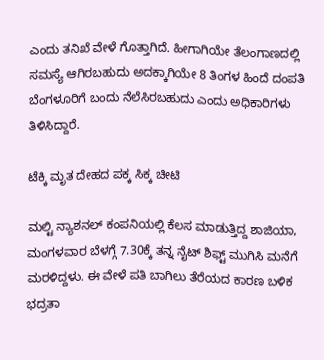ಎಂದು ತನಿಖೆ ವೇಳೆ ಗೊತ್ತಾಗಿದೆ. ಹೀಗಾಗಿಯೇ ತೆಲಂಗಾಣದಲ್ಲಿ ಸಮಸ್ಯೆ ಆಗಿರಬಹುದು ಅದಕ್ಕಾಗಿಯೇ 8 ತಿಂಗಳ ಹಿಂದೆ ದಂಪತಿ ಬೆಂಗಳೂರಿಗೆ ಬಂದು ನೆಲೆಸಿರಬಹುದು ಎಂದು ಅಧಿಕಾರಿಗಳು ತಿಳಿಸಿದ್ದಾರೆ.

ಟೆಕ್ಕಿ ಮೃತ ದೇಹದ ಪಕ್ಕ ಸಿಕ್ಕ ಚೀಟಿ

ಮಲ್ಟಿ ನ್ಯಾಶನಲ್ ಕಂಪನಿಯಲ್ಲಿ ಕೆಲಸ ಮಾಡುತ್ತಿದ್ದ ಶಾಜಿಯಾ, ಮಂಗಳವಾರ ಬೆಳಗ್ಗೆ 7.30ಕ್ಕೆ ತನ್ನ ನೈಟ್ ಶಿಫ್ಟ್ ಮುಗಿಸಿ ಮನೆಗೆ ಮರಳಿದ್ದಳು. ಈ ವೇಳೆ ಪತಿ ಬಾಗಿಲು ತೆರೆಯದ ಕಾರಣ ಬಳಿಕ ಭದ್ರತಾ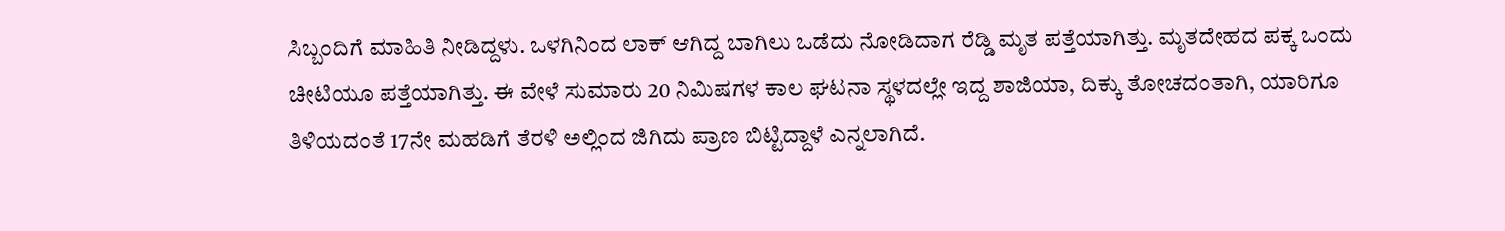ಸಿಬ್ಬಂದಿಗೆ ಮಾಹಿತಿ ನೀಡಿದ್ದಳು. ಒಳಗಿನಿಂದ ಲಾಕ್ ಆಗಿದ್ದ ಬಾಗಿಲು ಒಡೆದು ನೋಡಿದಾಗ ರೆಡ್ಡಿ ಮೃತ ಪತ್ತೆಯಾಗಿತ್ತು. ಮೃತದೇಹದ ಪಕ್ಕ ಒಂದು ಚೀಟಿಯೂ ಪತ್ತೆಯಾಗಿತ್ತು. ಈ ವೇಳೆ ಸುಮಾರು 20 ನಿಮಿಷಗಳ ಕಾಲ ಘಟನಾ ಸ್ಥಳದಲ್ಲೇ ಇದ್ದ ಶಾಜಿಯಾ, ದಿಕ್ಕು ತೋಚದಂತಾಗಿ, ಯಾರಿಗೂ ತಿಳಿಯದಂತೆ 17ನೇ ಮಹಡಿಗೆ ತೆರಳಿ ಅಲ್ಲಿಂದ ಜಿಗಿದು ಪ್ರಾಣ ಬಿಟ್ಟಿದ್ದಾಳೆ ಎನ್ನಲಾಗಿದೆ.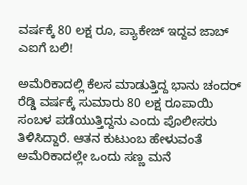ವರ್ಷಕ್ಕೆ 80 ಲಕ್ಷ ರೂ, ಪ್ಯಾಕೇಜ್ ಇದ್ದವ ಜಾಬ್ ಎಐಗೆ ಬಲಿ!

ಅಮೆರಿಕಾದಲ್ಲಿ ಕೆಲಸ ಮಾಡುತ್ತಿದ್ದ ಭಾನು ಚಂದರ್ ರೆಡ್ಡಿ ವರ್ಷಕ್ಕೆ ಸುಮಾರು 80 ಲಕ್ಷ ರೂಪಾಯಿ ಸಂಬಳ ಪಡೆಯುತ್ತಿದ್ದನು ಎಂದು ಪೊಲೀಸರು ತಿಳಿಸಿದ್ದಾರೆ. ಆತನ ಕುಟುಂಬ ಹೇಳುವಂತೆ ಅಮೆರಿಕಾದಲ್ಲೇ ಒಂದು ಸಣ್ಣ ಮನೆ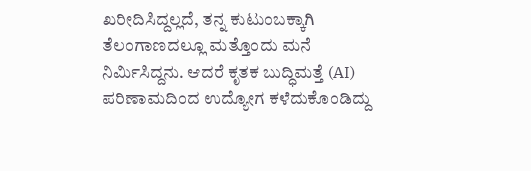ಖರೀದಿಸಿದ್ದಲ್ಲದೆ, ತನ್ನ ಕುಟುಂಬಕ್ಕಾಗಿ ತೆಲಂಗಾಣದಲ್ಲೂ ಮತ್ತೊಂದು ಮನೆ ನಿರ್ಮಿಸಿದ್ದನು. ಆದರೆ ಕೃತಕ ಬುದ್ಧಿಮತ್ತೆ (AI) ಪರಿಣಾಮದಿಂದ ಉದ್ಯೋಗ ಕಳೆದುಕೊಂಡಿದ್ದು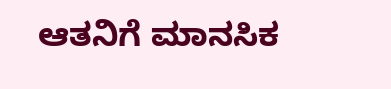ಆತನಿಗೆ ಮಾನಸಿಕ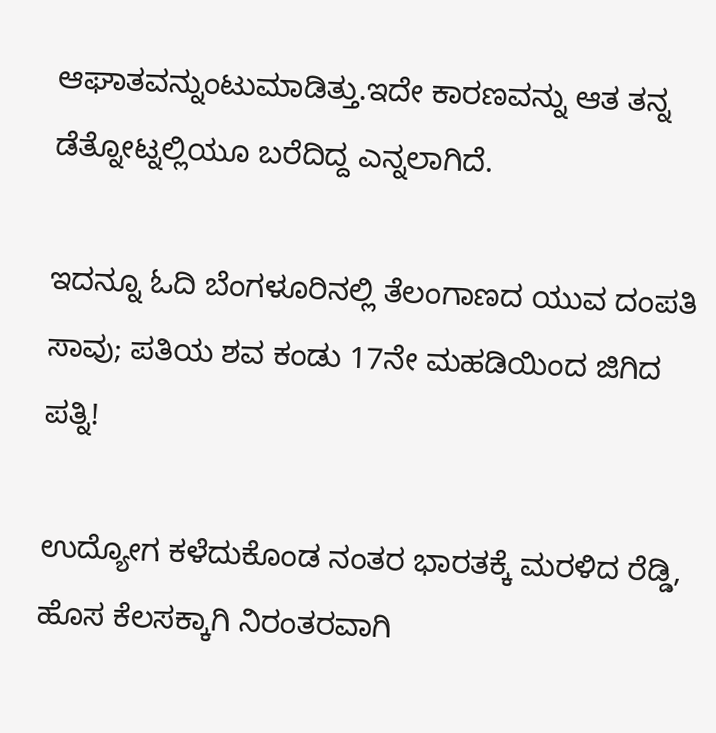ಆಘಾತವನ್ನುಂಟುಮಾಡಿತ್ತು.ಇದೇ ಕಾರಣವನ್ನು ಆತ ತನ್ನ ಡೆತ್ನೋಟ್ನಲ್ಲಿಯೂ ಬರೆದಿದ್ದ ಎನ್ನಲಾಗಿದೆ.

ಇದನ್ನೂ ಓದಿ ಬೆಂಗಳೂರಿನಲ್ಲಿ ತೆಲಂಗಾಣದ ಯುವ ದಂಪತಿ ಸಾವು; ಪತಿಯ ಶವ ಕಂಡು 17ನೇ ಮಹಡಿಯಿಂದ ಜಿಗಿದ ಪತ್ನಿ!

ಉದ್ಯೋಗ ಕಳೆದುಕೊಂಡ ನಂತರ ಭಾರತಕ್ಕೆ ಮರಳಿದ ರೆಡ್ಡಿ, ಹೊಸ ಕೆಲಸಕ್ಕಾಗಿ ನಿರಂತರವಾಗಿ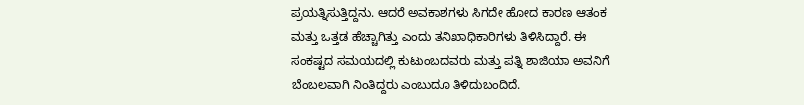ಪ್ರಯತ್ನಿಸುತ್ತಿದ್ದನು. ಆದರೆ ಅವಕಾಶಗಳು ಸಿಗದೇ ಹೋದ ಕಾರಣ ಆತಂಕ ಮತ್ತು ಒತ್ತಡ ಹೆಚ್ಚಾಗಿತ್ತು ಎಂದು ತನಿಖಾಧಿಕಾರಿಗಳು ತಿಳಿಸಿದ್ದಾರೆ. ಈ ಸಂಕಷ್ಟದ ಸಮಯದಲ್ಲಿ ಕುಟುಂಬದವರು ಮತ್ತು ಪತ್ನಿ ಶಾಜಿಯಾ ಅವನಿಗೆ ಬೆಂಬಲವಾಗಿ ನಿಂತಿದ್ದರು ಎಂಬುದೂ ತಿಳಿದುಬಂದಿದೆ.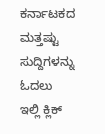ಕರ್ನಾಟಕದ ಮತ್ತಷ್ಟು ಸುದ್ದಿಗಳನ್ನು ಓದಲು ಇಲ್ಲಿ ಕ್ಲಿಕ್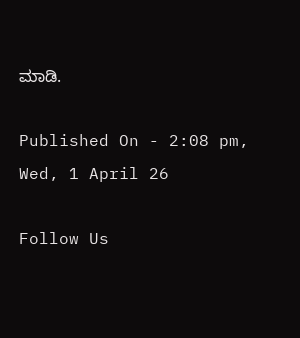ಮಾಡಿ.

Published On - 2:08 pm, Wed, 1 April 26

Follow Us